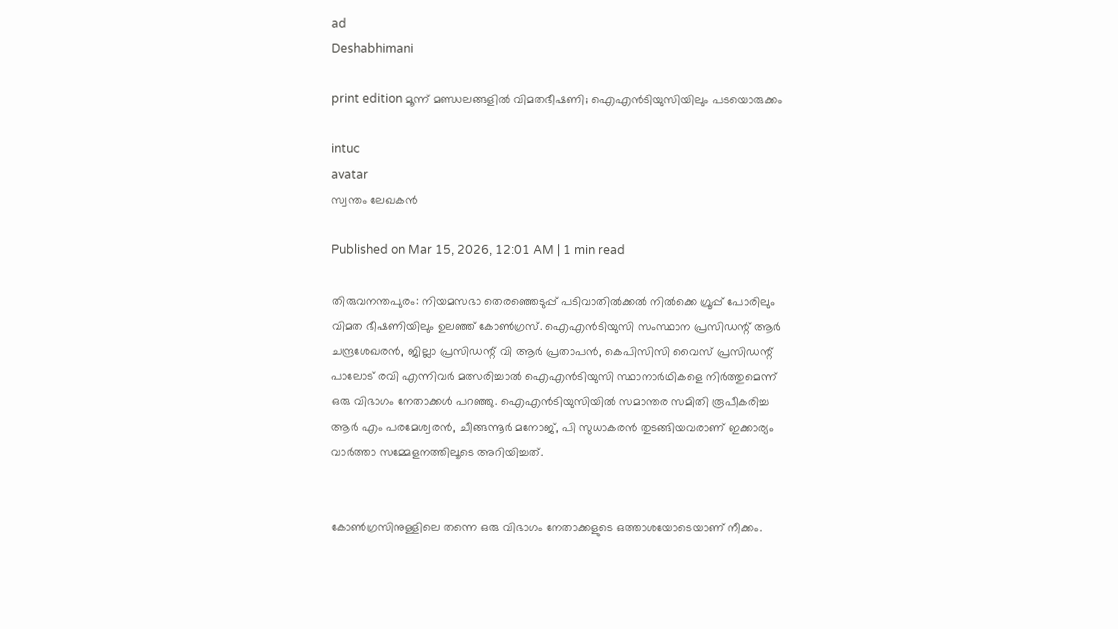ad
Deshabhimani

print edition മൂന്ന്‌ മണ്ഡലങ്ങളിൽ വിമതഭീഷണി; ഐഎൻടിയുസിയിലും പടയൊരുക്കം

intuc
avatar
സ്വന്തം ലേഖകൻ

Published on Mar 15, 2026, 12:01 AM | 1 min read

തിരുവനന്തപുരം: നിയമസഭാ തെരഞ്ഞെടുപ്പ് പടിവാതിൽക്കൽ നിൽക്കെ ഗ്രൂപ്പ് പോരിലും വിമത ഭീഷണിയിലും ഉലഞ്ഞ് കോൺഗ്രസ്. ഐഎൻടിയുസി സംസ്ഥാന പ്രസിഡന്റ് ആർ ചന്ദ്രശേഖരൻ, ജില്ലാ പ്രസിഡന്റ് വി ആർ പ്രതാപൻ, കെപിസിസി വൈസ് പ്രസിഡന്റ് പാലോട് രവി എന്നിവർ മത്സരിച്ചാൽ ഐഎൻടിയുസി സ്ഥാനാർഥികളെ നിർത്തുമെന്ന്‌ ഒരു വിഭാഗം നേതാക്കൾ പറഞ്ഞു. ഐഎൻടിയുസിയിൽ സമാന്തര സമിതി രൂപീകരിച്ച ആർ എം പരമേശ്വരൻ, ചീങ്ങന്നൂർ മനോജ്‌, പി സുധാകരൻ തുടങ്ങിയവരാണ്‌ ഇക്കാര്യം വാർത്താ സമ്മേളനത്തിലൂടെ അറിയിച്ചത്‌.


കോൺഗ്രസിനുള്ളിലെ തന്നെ ഒരു വിഭാഗം നേതാക്കളുടെ ഒത്താശയോടെയാണ് നീക്കം.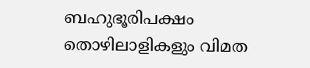ബഹുഭൂരിപക്ഷം തൊഴിലാളികളും വിമത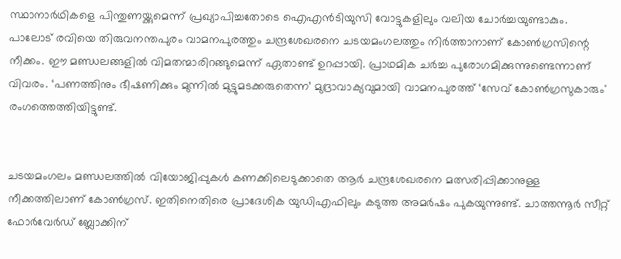സ്ഥാനാർഥികളെ പിന്തുണയ്ക്കുമെന്ന് പ്രഖ്യാപിച്ചതോടെ ഐഎൻടിയുസി വോട്ടുകളിലും വലിയ ചോർച്ചയുണ്ടാകും. പാലോട്‌ രവിയെ തിരുവനന്തപുരം വാമനപുരത്തും ചന്ദ്രശേഖരനെ ചടയമംഗലത്തും നിർത്താനാണ്‌ കോൺഗ്രസിന്റെ നീക്കം. ഇ‍ൗ മണ്ഡലങ്ങളിൽ വിമതന്മാരിറങ്ങുമെന്ന്‌ ഏതാണ്ട്‌ ഉറപ്പായി. പ്രാഥമിക ചർച്ച പുരോഗമിക്കുന്നുണ്ടെന്നാണ്‌ വിവരം. ‘പണത്തിനും ഭീഷണിക്കും മുന്നില്‍ മുട്ടുമടക്കരുതെന്ന’ മുദ്രാവാക്യവുമായി വാമനപുരത്ത്‌ ‘സേവ് കോണ്‍ഗ്രസുകാരും' രംഗത്തെത്തിയിട്ടുണ്ട്‌.


ചടയമംഗലം മണ്ഡലത്തിൽ വിയോജിപ്പുകൾ കണക്കിലെടുക്കാതെ ആർ ചന്ദ്രശേഖരനെ മത്സരിപ്പിക്കാനുള്ള നീക്കത്തിലാണ്‌ കോൺഗ്രസ്‌. ഇതിനെതിരെ പ്രാദേശിക യുഡിഎഫിലും കടുത്ത അമർഷം പുകയുന്നുണ്ട്‌. ചാത്തന്നൂർ സീറ്റ് ഫോർവേർഡ് ബ്ലോക്കിന്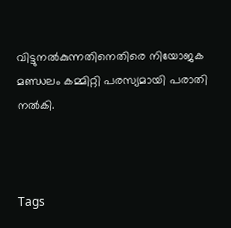വിട്ടുനൽകുന്നതിനെതിരെ നിയോജക മണ്ഡലം കമ്മിറ്റി പരസ്യമായി പരാതി നൽകി.



Tags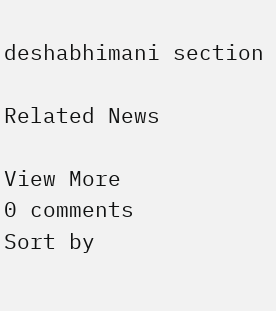deshabhimani section

Related News

View More
0 comments
Sort by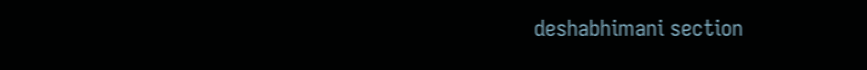deshabhimani section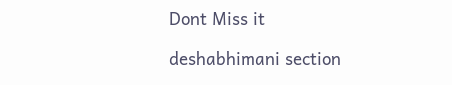Dont Miss it

deshabhimani section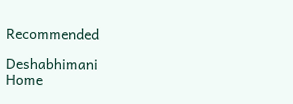Recommended

Deshabhimani
Home